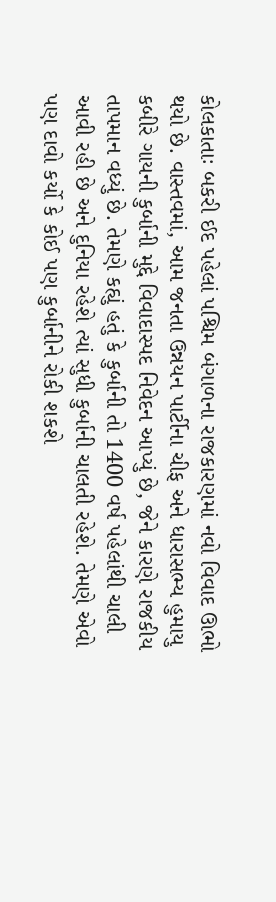કોલકાતાઃ બકરી ઈદ પહેલાં પશ્ચિમ બંગાળના રાજકારણમાં નવો વિવાદ ઊભો થયો છે. વાસ્તવમાં, આમ જનતા ઉન્નયન પાર્ટીના ચીફ અને ધારાસભ્ય હુમાયુ કબીરે ગાયની કુર્બાની મુદ્દે વિવાદાસ્પદ નિવેદન આપ્યું છે, જેને કારણે રાજકીય તાપમાન વધ્યું છે. તેમણે કહ્યું હતું કે કુર્બાની તો 1400 વર્ષ પહેલાંથી ચાલી આવી રહી છે અને દુનિયા રહેશે ત્યાં સુધી કુર્બાની ચાલતી રહેશે. તેમણે એવો પણ દાવો કર્યો કે કોઈ પણ કુર્બાનીને રોકી શકશે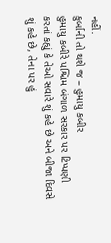નહીં.
કુર્બાની તો થશે જ – હુમાયુ કબીર
હુમાયુ કબીરે પશ્ચિમ બંગાળ સરકાર પર ટિપ્પણી કરતાં કહ્યું કે તેઓ સવારે શું કહે છે અને બીજા દિવસે શું કહે છે, તેના પર હું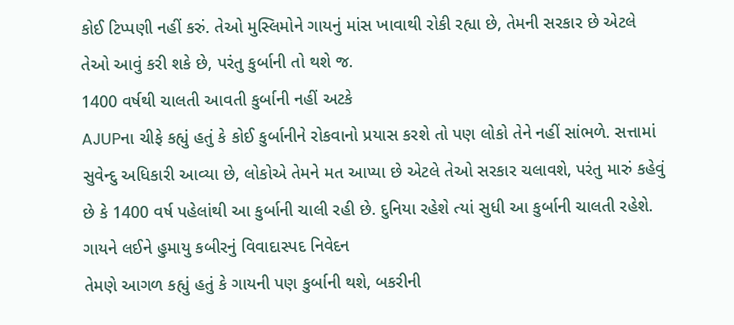કોઈ ટિપ્પણી નહીં કરું. તેઓ મુસ્લિમોને ગાયનું માંસ ખાવાથી રોકી રહ્યા છે, તેમની સરકાર છે એટલે તેઓ આવું કરી શકે છે, પરંતુ કુર્બાની તો થશે જ.
1400 વર્ષથી ચાલતી આવતી કુર્બાની નહીં અટકે
AJUPના ચીફે કહ્યું હતું કે કોઈ કુર્બાનીને રોકવાનો પ્રયાસ કરશે તો પણ લોકો તેને નહીં સાંભળે. સત્તામાં સુવેન્દુ અધિકારી આવ્યા છે, લોકોએ તેમને મત આપ્યા છે એટલે તેઓ સરકાર ચલાવશે, પરંતુ મારું કહેવું છે કે 1400 વર્ષ પહેલાંથી આ કુર્બાની ચાલી રહી છે. દુનિયા રહેશે ત્યાં સુધી આ કુર્બાની ચાલતી રહેશે.
ગાયને લઈને હુમાયુ કબીરનું વિવાદાસ્પદ નિવેદન
તેમણે આગળ કહ્યું હતું કે ગાયની પણ કુર્બાની થશે, બકરીની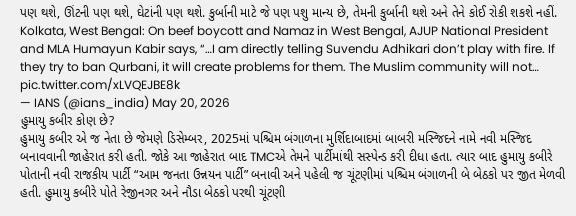પણ થશે, ઊંટની પણ થશે, ઘેટાંની પણ થશે. કુર્બાની માટે જે પણ પશુ માન્ય છે, તેમની કુર્બાની થશે અને તેને કોઈ રોકી શકશે નહીં.
Kolkata, West Bengal: On beef boycott and Namaz in West Bengal, AJUP National President and MLA Humayun Kabir says, “…I am directly telling Suvendu Adhikari don’t play with fire. If they try to ban Qurbani, it will create problems for them. The Muslim community will not… pic.twitter.com/xLVQEJBE8k
— IANS (@ians_india) May 20, 2026
હુમાયુ કબીર કોણ છે?
હુમાયુ કબીર એ જ નેતા છે જેમણે ડિસેમ્બર, 2025માં પશ્ચિમ બંગાળના મુર્શિદાબાદમાં બાબરી મસ્જિદને નામે નવી મસ્જિદ બનાવવાની જાહેરાત કરી હતી. જોકે આ જાહેરાત બાદ TMCએ તેમને પાર્ટીમાંથી સસ્પેન્ડ કરી દીધા હતા. ત્યાર બાદ હુમાયુ કબીરે પોતાની નવી રાજકીય પાર્ટી “આમ જનતા ઉન્નયન પાર્ટી” બનાવી અને પહેલી જ ચૂંટણીમાં પશ્ચિમ બંગાળની બે બેઠકો પર જીત મેળવી હતી. હુમાયુ કબીરે પોતે રેજીનગર અને નૌડા બેઠકો પરથી ચૂંટણી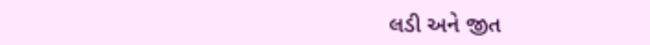લડી અને જીત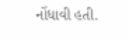નોંધાવી હતી.